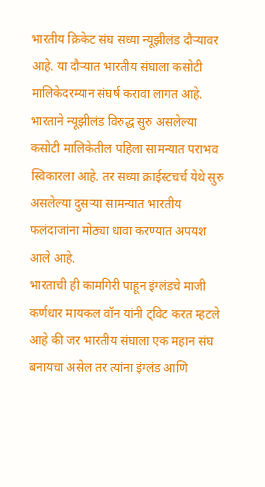भारतीय क्रिकेट संघ सध्या न्यूझीलंड दौऱ्यावर आहे. या दौऱ्यात भारतीय संघाला कसोटी मालिकेदरम्यान संघर्ष करावा लागत आहे. भारताने न्यूझीलंड विरुद्ध सुरु असलेल्या कसोटी मालिकेतील पहिला सामन्यात पराभव स्विकारला आहे. तर सध्या क्राईस्टचर्च येथे सुरु असलेल्या दुसऱ्या सामन्यात भारतीय फलंदाजांना मोठ्या धावा करण्यात अपयश आले आहे.
भारताची ही कामगिरी पाहून इंग्लंडचे माजी कर्णधार मायकल वॉन यांनी ट्विट करत म्हटले आहे की जर भारतीय संघाला एक महान संघ बनायचा असेल तर त्यांना इंग्लंड आणि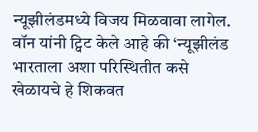न्यूझीलंडमध्ये विजय मिळवावा लागेल.
वॉन यांनी ट्विट केले आहे की ‘न्यूझीलंड भारताला अशा परिस्थितीत कसे खेळायचे हे शिकवत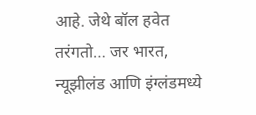आहे. जेथे बॉल हवेत तरंगतो… जर भारत, न्यूझीलंड आणि इंग्लंडमध्ये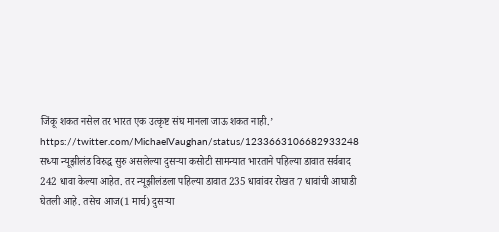जिंकू शकत नसेल तर भारत एक उत्कृष्ट संघ मानला जाऊ शकत नाही.’
https://twitter.com/MichaelVaughan/status/1233663106682933248
सध्या न्यूझीलंड विरुद्ध सुरु असलेल्या दुसऱ्या कसोटी सामन्यात भारताने पहिल्या डावात सर्वबाद 242 धावा केल्या आहेत. तर न्यूझीलंडला पहिल्या डावात 235 धावांवर रोखत 7 धावांची आघाडी घेतली आहे. तसेच आज(1 मार्च) दुसऱ्या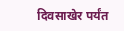दिवसाखेर पर्यंत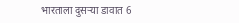भारताला दुसऱ्या डावात 6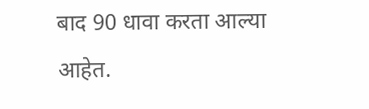बाद 90 धावा करता आल्या आहेत.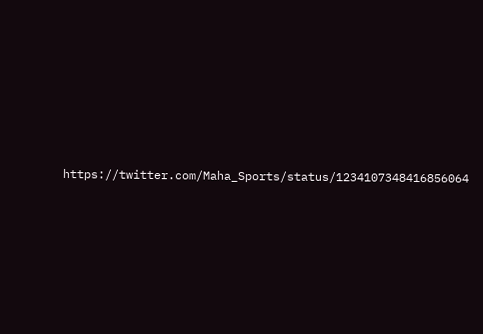https://twitter.com/Maha_Sports/status/1234107348416856064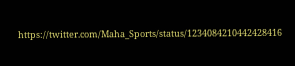https://twitter.com/Maha_Sports/status/1234084210442428416